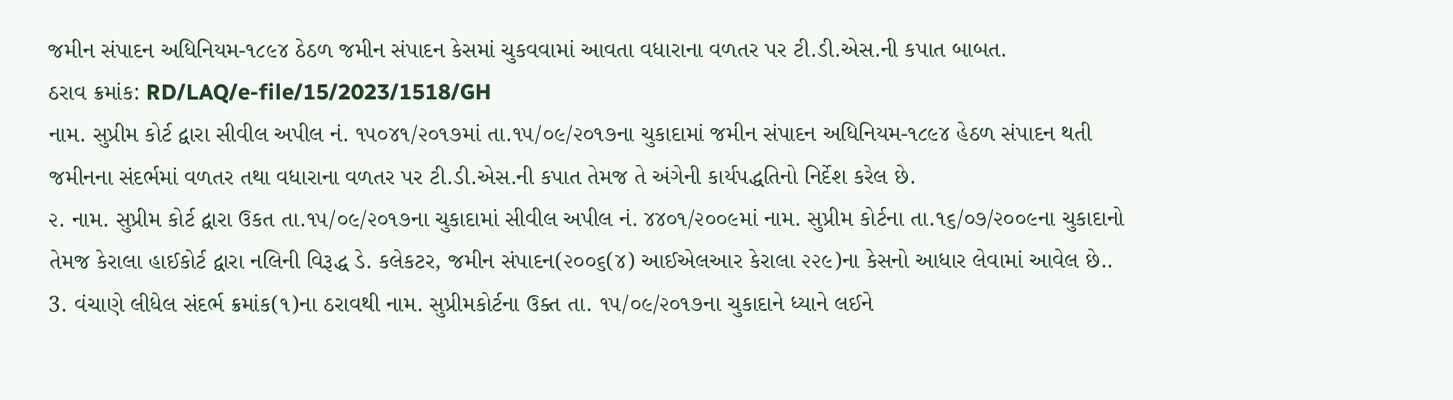જમીન સંપાદન અધિનિયમ-૧૮૯૪ ઠેઠળ જમીન સંપાદન કેસમાં ચુકવવામાં આવતા વધારાના વળતર પર ટી.ડી.એસ.ની કપાત બાબત.
ઠરાવ ક્રમાંક: RD/LAQ/e-file/15/2023/1518/GH
નામ. સુપ્રીમ કોર્ટ દ્વારા સીવીલ અપીલ નં. ૧૫૦૪૧/૨૦૧૭માં તા.૧૫/૦૯/૨૦૧૭ના ચુકાદામાં જમીન સંપાદન અધિનિયમ-૧૮૯૪ હેઠળ સંપાદન થતી જમીનના સંદર્ભમાં વળતર તથા વધારાના વળતર પર ટી.ડી.એસ.ની કપાત તેમજ તે અંગેની કાર્યપદ્ધતિનો નિર્દેશ કરેલ છે.
૨. નામ. સુપ્રીમ કોર્ટ દ્વારા ઉકત તા.૧૫/૦૯/૨૦૧૭ના ચુકાદામાં સીવીલ અપીલ નં. ૪૪૦૧/૨૦૦૯માં નામ. સુપ્રીમ કોર્ટના તા.૧૬/૦૭/૨૦૦૯ના ચુકાદાનો તેમજ કેરાલા હાઈકોર્ટ દ્વારા નલિની વિરૂદ્ધ ડે. કલેકટર, જમીન સંપાદન(૨૦૦૬(૪) આઈએલઆર કેરાલા ૨૨૯)ના કેસનો આધાર લેવામાં આવેલ છે..
3. વંચાણે લીધેલ સંદર્ભ ક્રમાંક(૧)ના ઠરાવથી નામ. સુપ્રીમકોર્ટના ઉક્ત તા. ૧૫/૦૯/૨૦૧૭ના ચુકાદાને ધ્યાને લઈને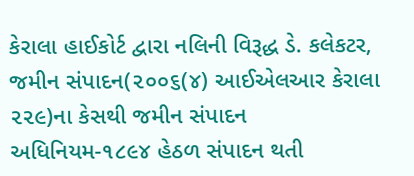કેરાલા હાઈકોર્ટ દ્વારા નલિની વિરૂદ્ધ ડે. કલેકટર, જમીન સંપાદન(૨૦૦૬(૪) આઈએલઆર કેરાલા ૨૨૯)ના કેસથી જમીન સંપાદન અધિનિયમ-૧૮૯૪ હેઠળ સંપાદન થતી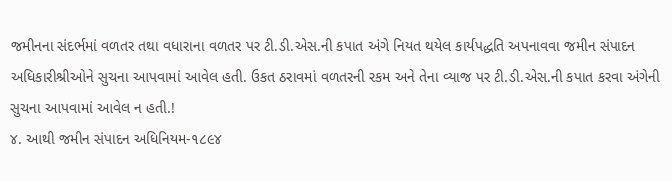જમીનના સંદર્ભમાં વળતર તથા વધારાના વળતર પર ટી.ડી.એસ.ની કપાત અંગે નિયત થયેલ કાર્યપદ્ધતિ અપનાવવા જમીન સંપાદન અધિકારીશ્રીઓને સુચના આપવામાં આવેલ હતી. ઉકત ઠરાવમાં વળતરની રકમ અને તેના વ્યાજ પર ટી.ડી.એસ.ની કપાત કરવા અંગેની સુચના આપવામાં આવેલ ન હતી.!
૪. આથી જમીન સંપાદન અધિનિયમ-૧૮૯૪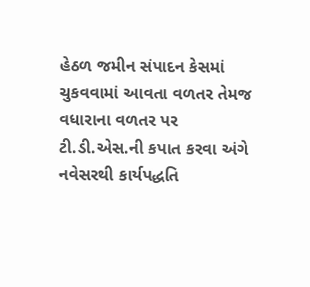હેઠળ જમીન સંપાદન કેસમાં ચુકવવામાં આવતા વળતર તેમજ વધારાના વળતર પર ટી.ડી.એસ.ની કપાત કરવા અંગે નવેસરથી કાર્યપદ્ધતિ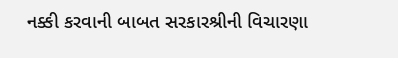નક્કી કરવાની બાબત સરકારશ્રીની વિચારણા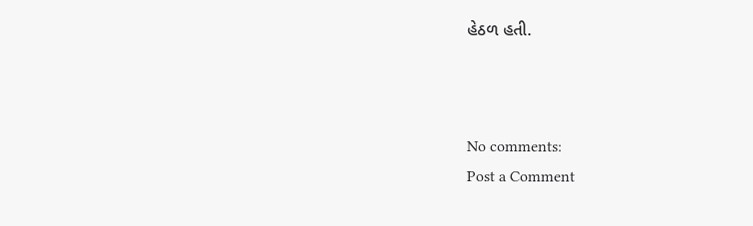હેઠળ હતી.



No comments:
Post a Comment